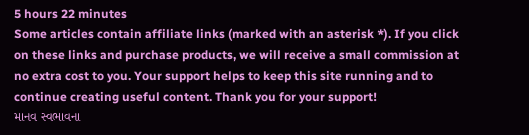5 hours 22 minutes
Some articles contain affiliate links (marked with an asterisk *). If you click on these links and purchase products, we will receive a small commission at no extra cost to you. Your support helps to keep this site running and to continue creating useful content. Thank you for your support!
માનવ સ્વભાવના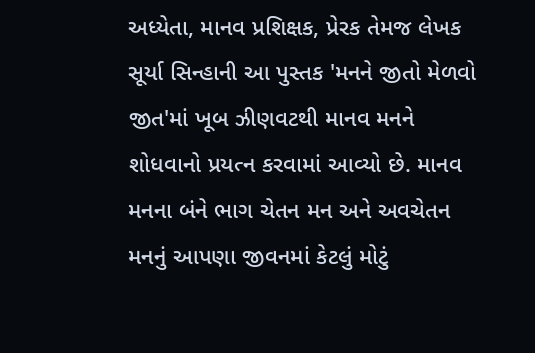અધ્યેતા, માનવ પ્રશિક્ષક, પ્રેરક તેમજ લેખક સૂર્યા સિન્હાની આ પુસ્તક 'મનને જીતો મેળવો જીત'માં ખૂબ ઝીણવટથી માનવ મનને શોધવાનો પ્રયત્ન કરવામાં આવ્યો છે. માનવ મનના બંને ભાગ ચેતન મન અને અવચેતન મનનું આપણા જીવનમાં કેટલું મોટું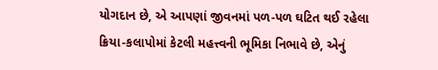યોગદાન છે, એ આપણાં જીવનમાં પળ-પળ ઘટિત થઈ રહેલા ક્રિયા-કલાપોમાં કેટલી મહત્ત્વની ભૂમિકા નિભાવે છે, એનું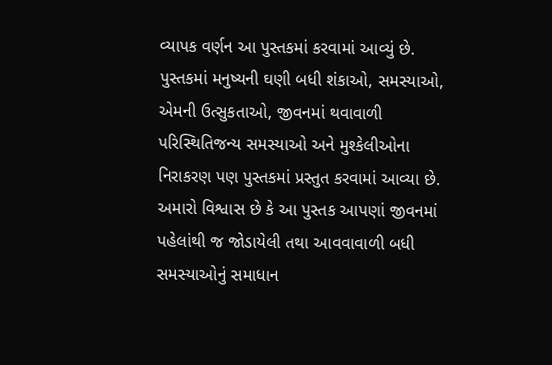વ્યાપક વર્ણન આ પુસ્તકમાં કરવામાં આવ્યું છે. પુસ્તકમાં મનુષ્યની ઘણી બધી શંકાઓ, સમસ્યાઓ, એમની ઉત્સુકતાઓ, જીવનમાં થવાવાળી પરિસ્થિતિજન્ય સમસ્યાઓ અને મુશ્કેલીઓના નિરાકરણ પણ પુસ્તકમાં પ્રસ્તુત કરવામાં આવ્યા છે. અમારો વિશ્વાસ છે કે આ પુસ્તક આપણાં જીવનમાં પહેલાંથી જ જોડાયેલી તથા આવવાવાળી બધી સમસ્યાઓનું સમાધાન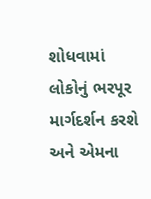શોધવામાં લોકોનું ભરપૂર માર્ગદર્શન કરશે અને એમના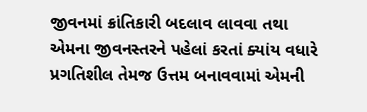જીવનમાં ક્રાંતિકારી બદલાવ લાવવા તથા એમના જીવનસ્તરને પહેલાં કરતાં ક્યાંય વધારે પ્રગતિશીલ તેમજ ઉત્તમ બનાવવામાં એમની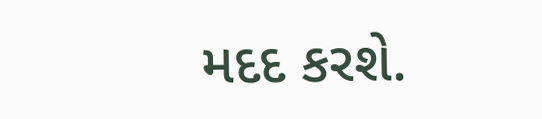મદદ કરશે.